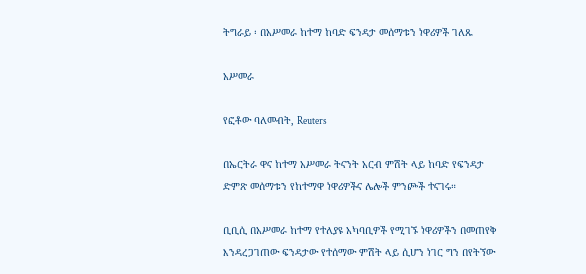ትግራይ ፡ በአሥመራ ከተማ ከባድ ፍንዳታ መሰማቱን ነዋሪዎች ገለጹ

አሥመራ

የፎቶው ባለመብት, Reuters

በኤርትራ ዋና ከተማ አሥመራ ትናንት አርብ ምሽት ላይ ከባድ የፍንዳታ ድምጽ መሰማቱን የከተማዋ ነዋሪዎችና ሌሎች ምንጮች ተናገሩ።

ቢቢሲ በአሥመራ ከተማ የተለያዩ አካባቢዎች የሚገኙ ነዋሪዎችን በመጠየቅ እንዳረጋገጠው ፍንዳታው የተሰማው ምሽት ላይ ሲሆን ነገር ግን በየትኘው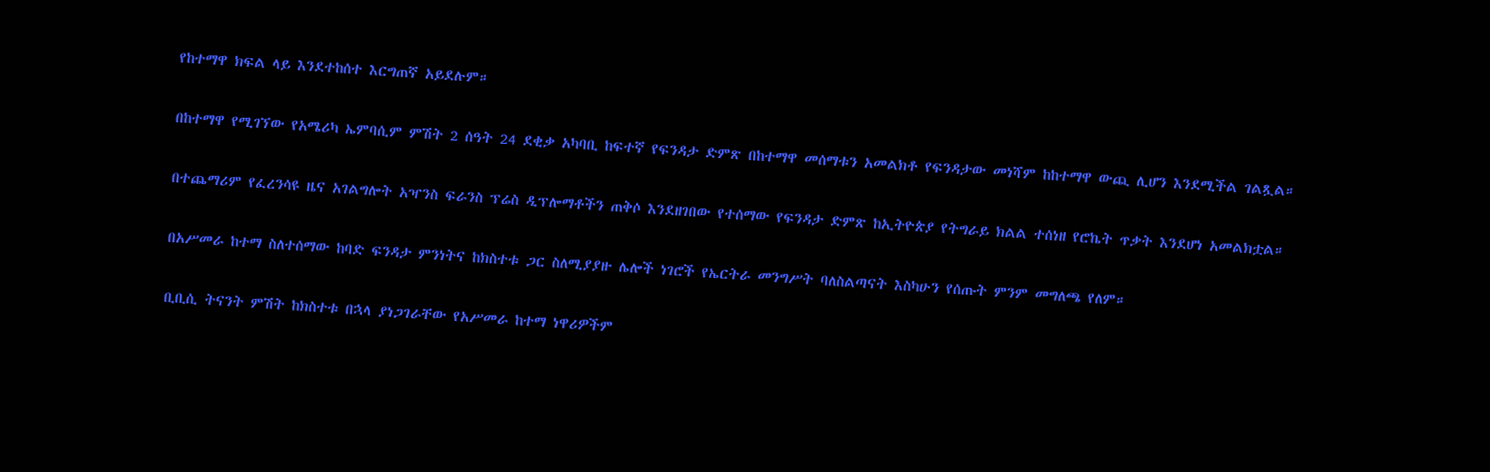የከተማዋ ክፍል ላይ እንደተከሰተ እርግጠኛ አይደሉም።

በከተማዋ የሚገኘው የአሜሪካ ኤምባሲም ምሽት 2 ሰዓት 24 ደቂቃ አካባቢ ከፍተኛ የፍንዳታ ድምጽ በከተማዋ መሰማቱን አመልክቶ የፍንዳታው መነሻም ከከተማዋ ውጪ ሊሆን እንደሚችል ገልጿል።

በተጨማሪም የፈረንሳዩ ዜና አገልግሎት አዣንስ ፍራንስ ፕሬስ ዲፕሎማቶችን ጠቅሶ እንደዘገበው የተሰማው የፍንዳታ ድምጽ ከኢትዮጵያ የትግራይ ክልል ተሰነዘ የሮኬት ጥቃት እንደሆነ አመልክቷል።

በአሥመራ ከተማ ስለተሰማው ከባድ ፍንዳታ ምንነትና ከክስተቱ ጋር ስለሚያያዙ ሌሎች ነገሮች የኤርትራ መንግሥት ባለስልጣናት እስካሁን የሰጡት ምንም መግለጫ የለም።

ቢቢሲ ትናንት ምሽት ከክስተቱ በኋላ ያነጋገራቸው የአሥመራ ከተማ ነዋሪዎችም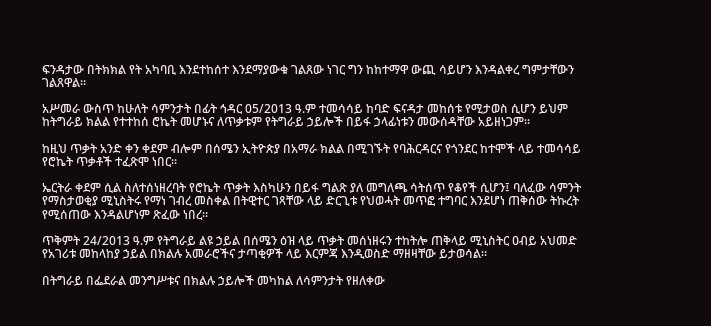ፍንዳታው በትክክል የት አካባቢ እንደተከሰተ እንደማያውቁ ገልጸው ነገር ግን ከከተማዋ ውጪ ሳይሆን እንዳልቀረ ግምታቸውን ገልጸዋል።

አሥመራ ውስጥ ከሁለት ሳምንታት በፊት ኅዳር 05/2013 ዓ.ም ተመሳሳይ ከባድ ፍናዳታ መከሰቱ የሚታወስ ሲሆን ይህም ከትግራይ ክልል የተተከሰ ሮኬት መሆኑና ለጥቃቱም የትግራይ ኃይሎች በይፋ ኃላፊነቱን መውሰዳቸው አይዘነጋም።

ከዚህ ጥቃት አንድ ቀን ቀደም ብሎም በሰሜን ኢትዮጵያ በአማራ ክልል በሚገኙት የባሕርዳርና የጎንደር ከተሞች ላይ ተመሳሳይ የሮኬት ጥቃቶች ተፈጽሞ ነበር።

ኤርትራ ቀደም ሲል ስለተሰነዘረባት የሮኬት ጥቃት እስካሁን በይፋ ግልጽ ያለ መግለጫ ሳትሰጥ የቆየች ሲሆን፤ ባለፈው ሳምንት የማስታወቂያ ሚኒስትሩ የማነ ገብረ መስቀል በትዊተር ገጻቸው ላይ ድርጊቱ የህወሓት መጥፎ ተግባር እንደሆነ ጠቅሰው ትኩረት የሚሰጠው እንዳልሆነም ጽፈው ነበረ።

ጥቅምት 24/2013 ዓ.ም የትግራይ ልዩ ኃይል በሰሜን ዕዝ ላይ ጥቃት መሰነዘሩን ተከትሎ ጠቅላይ ሚኒስትር ዐብይ አህመድ የአገሪቱ መከላከያ ኃይል በክልሉ አመራሮችና ታጣቂዎች ላይ እርምጃ እንዲወስድ ማዘዛቸው ይታወሳል።

በትግራይ በፌደራል መንግሥቱና በክልሉ ኃይሎች መካከል ለሳምንታት የዘለቀው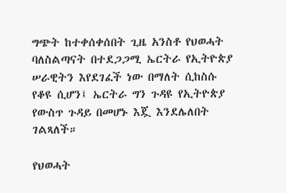ግጭት ከተቀሰቀሰበት ጊዜ አንስቶ የህወሓት ባለስልጣናት በተደጋጋሚ ኤርትራ የኢትዮጵያ ሠራዊትን እየደገፈች ነው በማለት ሲከስሱ የቆዩ ሲሆን፤ ኤርትራ ግን ጉዳዩ የኢትዮጵያ የውስጥ ጉዳይ በመሆኑ እጇ እንደሌለበት ገልጻለች።

የህወሓት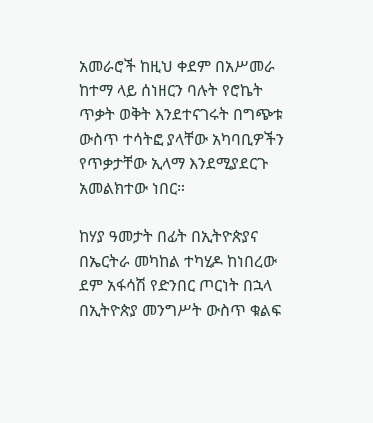አመራሮች ከዚህ ቀደም በአሥመራ ከተማ ላይ ሰነዘርን ባሉት የሮኬት ጥቃት ወቅት እንደተናገሩት በግጭቱ ውስጥ ተሳትፎ ያላቸው አካባቢዎችን የጥቃታቸው ኢላማ እንደሚያደርጉ አመልክተው ነበር።

ከሃያ ዓመታት በፊት በኢትዮጵያና በኤርትራ መካከል ተካሂዶ ከነበረው ደም አፋሳሽ የድንበር ጦርነት በኋላ በኢትዮጵያ መንግሥት ውስጥ ቁልፍ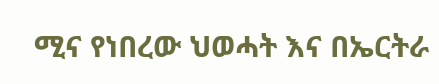ሚና የነበረው ህወሓት እና በኤርትራ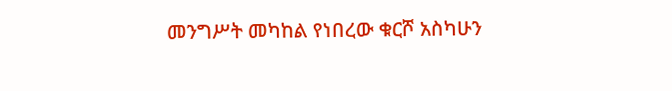መንግሥት መካከል የነበረው ቁርሾ አስካሁን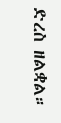ድረስ ዘልቋል።